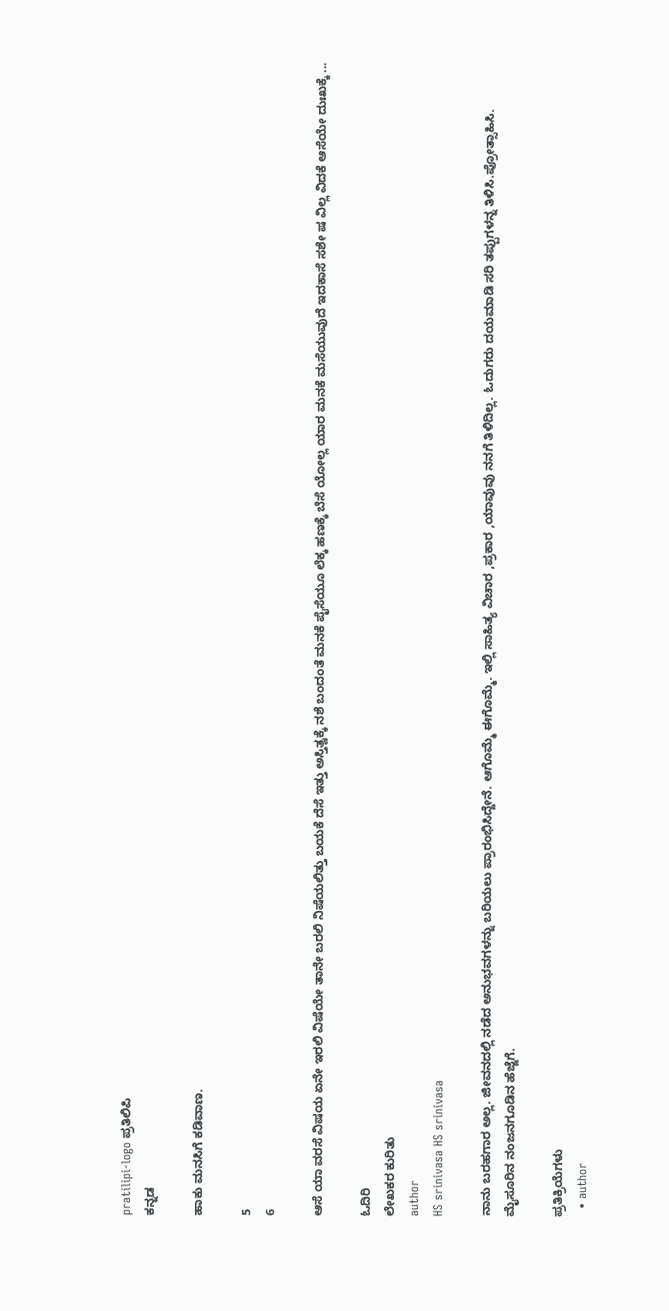pratilipi-logo ಪ್ರತಿಲಿಪಿ
ಕನ್ನಡ

ಹಾಕು ಮನಸಿಗೆ ಕಡಿವಾಣ.

5
6

ಆಸೆ ಯಾ ವರಸೆ ವಿಷಯ ಏನೇ ಇರಲಿ ವಿಷೆಯೇ ತಾನೇ ಬರಲಿ ನಿಷೆಯಲಿತ್ತು ಬಯಕೆ ದೆಸೆ ಇತ್ತು ಅಸ್ತಿತ್ವಕ್ಕೆ ನಶೆ ಬಂದಂತೆ ಮನಕೆ ಪೈಸೆಯೂ ಲೆಕ್ಕ ಹಣಕ್ಕೆ ಬೆಸೆ ಯೋಲ್ಲ ಯಾರ ಮನಕೆ ಮಸೆಯುವುದೆ ಇದಕಾಸೆ ಸಶೇ ಷ ವಿಲ್ಲ ವಿದಕೆ ಆಸೆಯೇ ದುಃಖಕ್ಕೆ ...

ಓದಿರಿ
ಲೇಖಕರ ಕುರಿತು
author
HS srinivasa HS srinivasa

ನಾನು ಬರಹಗಾರ ಅಲ್ಲ. ಜೀವನದಲ್ಲಿ ನಡೆದ ಅನುಭವಗಳನ್ನು ಬರಿಯಲು ಪ್ರಾರಂಭಿಸಿದ್ದೇನೆ. ಆಗೊಮ್ಮೆ ಈಗೊಮ್ಮೆ. ಇಲ್ಲಿ ಸಾಹಿತ್ಯ ವಿಚಾರ ,ಪ್ರಕಾರ ,ಯಾವುವು ನನಗೆ ತಿಳಿದಿಲ್ಲ. ಓದುಗರು ದಯಮಾಡಿ ಸರಿ ತಪ್ಪುಗಳನ್ನ ತಿಳಿಸಿ.ಪ್ರೋತ್ಸಾಹಿಸಿ. ಮೈಸೂರಿನ ನಂಜನಗೂಡಿನ ಹೆಜ್ಜೆಗೆ.

ಪ್ರತಿಕ್ರಿಯೆಗಳು
  • author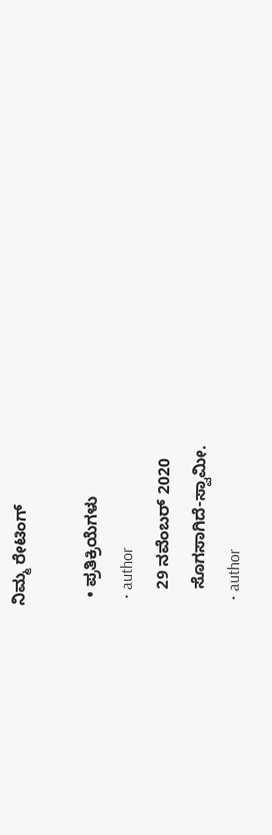ನಿಮ್ಮ ರೇಟಿಂಗ್

  • ಪ್ರತಿಕ್ರಿಯೆಗಳು
  • author
    29 ನವೆಂಬರ್ 2020
    ಸೊಗಸಾಗಿದೆ-ಸ್ವಾಮೀ.
  • author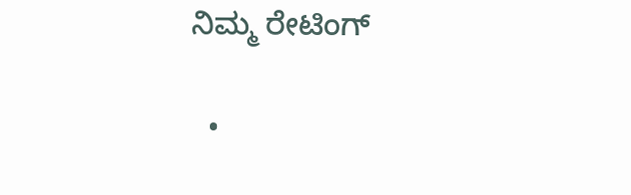ನಿಮ್ಮ ರೇಟಿಂಗ್

  •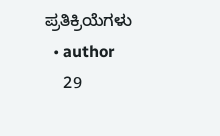ಪ್ರತಿಕ್ರಿಯೆಗಳು
  • author
    29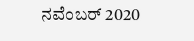ನವೆಂಬರ್ 2020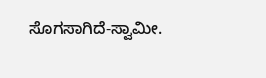ಸೊಗಸಾಗಿದೆ-ಸ್ವಾಮೀ.